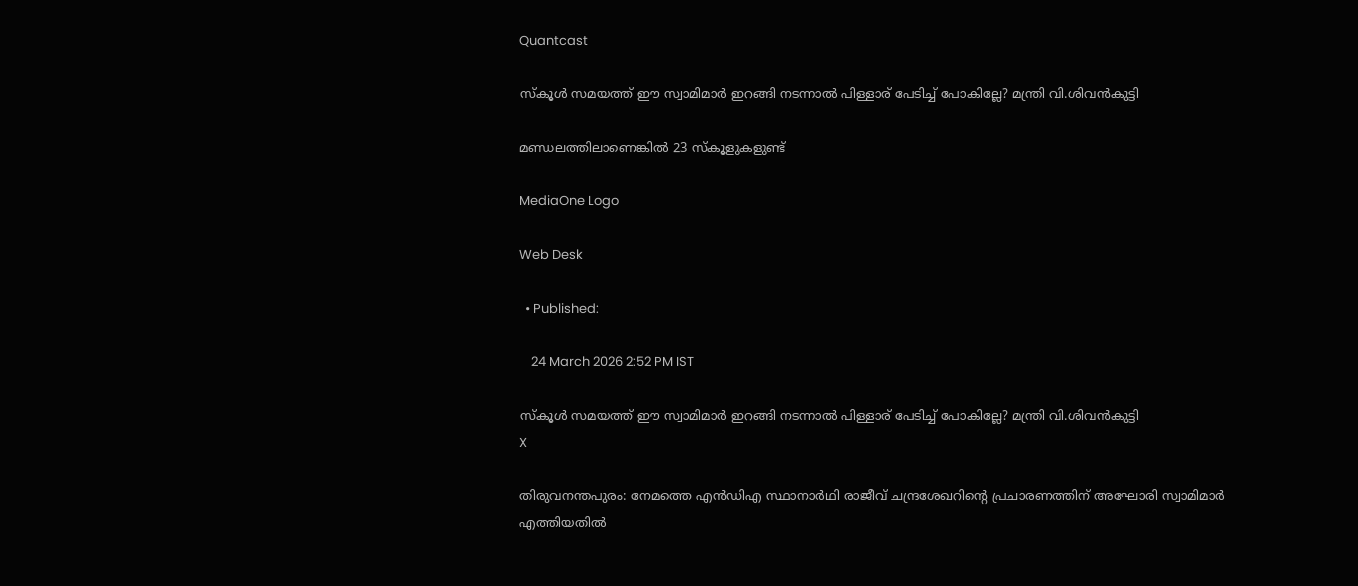Quantcast

സ്‌കൂൾ സമയത്ത് ഈ സ്വാമിമാർ ഇറങ്ങി നടന്നാൽ പിള്ളാര് പേടിച്ച് പോകില്ലേ? മന്ത്രി വി.ശിവൻകുട്ടി

മണ്ഡലത്തിലാണെങ്കിൽ 23 സ്കൂളുകളുണ്ട്

MediaOne Logo

Web Desk

  • Published:

    24 March 2026 2:52 PM IST

സ്‌കൂൾ സമയത്ത് ഈ സ്വാമിമാർ ഇറങ്ങി നടന്നാൽ പിള്ളാര് പേടിച്ച് പോകില്ലേ? മന്ത്രി വി.ശിവൻകുട്ടി
X

തിരുവനന്തപുരം: നേമത്തെ എൻഡിഎ സ്ഥാനാര്‍ഥി രാജീവ് ചന്ദ്രശേഖറിന്‍റെ പ്രചാരണത്തിന് അഘോരി സ്വാമിമാര്‍ എത്തിയതില്‍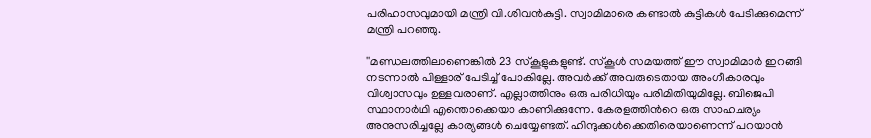പരിഹാസവുമായി മന്ത്രി വി.ശിവൻകുട്ടി. സ്വാമിമാരെ കണ്ടാല്‍ കുട്ടികള്‍ പേടിക്കുമെന്ന് മന്ത്രി പറഞ്ഞു.

''മണ്ഡലത്തിലാണെങ്കിൽ 23 സ്കൂളുകളുണ്ട്. സ്‌കൂൾ സമയത്ത് ഈ സ്വാമിമാർ ഇറങ്ങി നടന്നാൽ പിള്ളാര് പേടിച്ച് പോകില്ലേ. അവര്‍ക്ക് അവരുടെതായ അംഗീകാരവും വിശ്വാസവും ഉള്ളവരാണ്. എല്ലാത്തിനും ഒരു പരിധിയും പരിമിതിയുമില്ലേ. ബിജെപി സ്ഥാനാര്‍ഥി എന്തൊക്കെയാ കാണിക്കുന്നേ. കേരളത്തിന്‍റെ ഒരു സാഹചര്യം അനുസരിച്ചല്ലേ കാര്യങ്ങൾ ചെയ്യേണ്ടത്. ഹിന്ദുക്കൾക്കെതിരെയാണെന്ന് പറയാൻ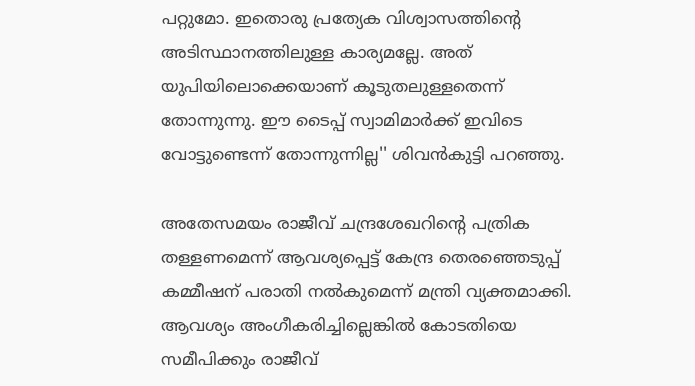പറ്റുമോ. ഇതൊരു പ്രത്യേക വിശ്വാസത്തിന്‍റെ അടിസ്ഥാനത്തിലുള്ള കാര്യമല്ലേ. അത് യുപിയിലൊക്കെയാണ് കൂടുതലുള്ളതെന്ന് തോന്നുന്നു. ഈ ടൈപ്പ് സ്വാമിമാര്‍ക്ക് ഇവിടെ വോട്ടുണ്ടെന്ന് തോന്നുന്നില്ല'' ശിവൻകുട്ടി പറഞ്ഞു.

അതേസമയം രാജീവ് ചന്ദ്രശേഖറിന്‍റെ പത്രിക തള്ളണമെന്ന് ആവശ്യപ്പെട്ട് കേന്ദ്ര തെരഞ്ഞെടുപ്പ് കമ്മീഷന് പരാതി നൽകുമെന്ന് മന്ത്രി വ്യക്തമാക്കി. ആവശ്യം അംഗീകരിച്ചില്ലെങ്കിൽ കോടതിയെ സമീപിക്കും രാജീവ്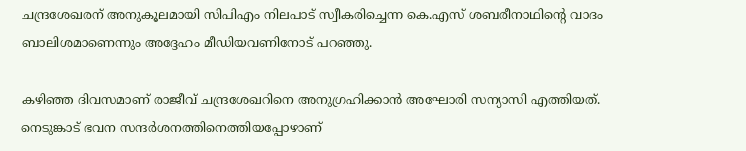ചന്ദ്രശേഖരന് അനുകൂലമായി സിപിഎം നിലപാട് സ്വീകരിച്ചെന്ന കെ.എസ് ശബരീനാഥിന്റെ വാദം ബാലിശമാണെന്നും അദ്ദേഹം മീഡിയവണിനോട് പറഞ്ഞു.

കഴിഞ്ഞ ദിവസമാണ് രാജീവ് ചന്ദ്രശേഖറിനെ അനുഗ്രഹിക്കാൻ അഘോരി സന്യാസി എത്തിയത്. നെടുങ്കാട് ഭവന സന്ദർശനത്തിനെത്തിയപ്പോഴാണ്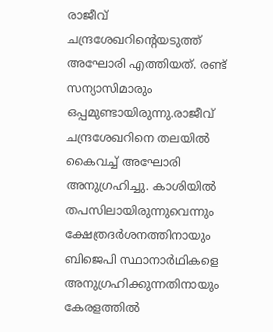രാജീവ് ചന്ദ്രശേഖറിന്‍റെയടുത്ത് അഘോരി എത്തിയത്. രണ്ട് സന്യാസിമാരും ഒപ്പമുണ്ടായിരുന്നു.രാജീവ് ചന്ദ്രശേഖറിനെ തലയിൽ കൈവച്ച് അഘോരി അനുഗ്രഹിച്ചു. കാശിയിൽ തപസിലായിരുന്നുവെന്നും ക്ഷേത്രദർശനത്തിനായും ബിജെപി സ്ഥാനാർഥികളെ അനുഗ്രഹിക്കുന്നതിനായും കേരളത്തിൽ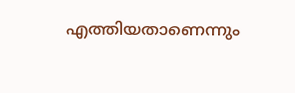എത്തിയതാണെന്നും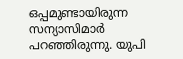ഒപ്പമുണ്ടായിരുന്ന സന്യാസിമാർ പറഞ്ഞിരുന്നു. യുപി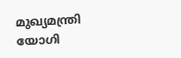മുഖ്യമന്ത്രി യോഗി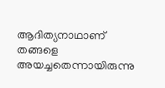ആദിത്യനാഥാണ് തങ്ങളെ അയച്ചതെന്നായിരുന്നു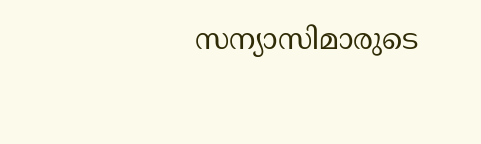സന്യാസിമാരുടെ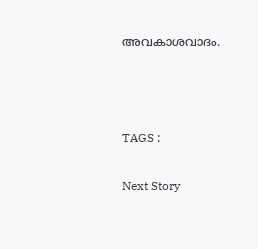അവകാശവാദം.



TAGS :

Next Story